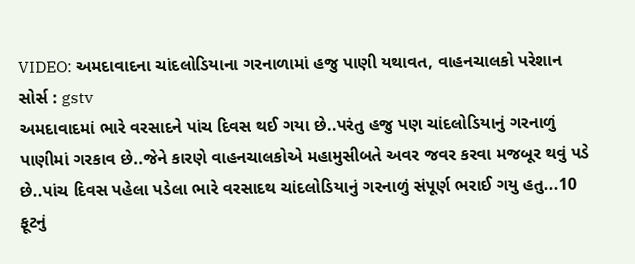VIDEO: અમદાવાદના ચાંદલોડિયાના ગરનાળામાં હજુ પાણી યથાવત, વાહનચાલકો પરેશાન
સોર્સ : gstv
અમદાવાદમાં ભારે વરસાદને પાંચ દિવસ થઈ ગયા છે..પરંતુ હજુ પણ ચાંદલોડિયાનું ગરનાળું પાણીમાં ગરકાવ છે..જેને કારણે વાહનચાલકોએ મહામુસીબતે અવર જવર કરવા મજબૂર થવું પડે છે..પાંચ દિવસ પહેલા પડેલા ભારે વરસાદથ ચાંદલોડિયાનું ગરનાળું સંપૂર્ણ ભરાઈ ગયુ હતુ...10 ફૂટનું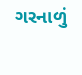ગરનાળું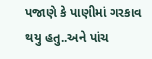પજાણે કે પાણીમાં ગરકાવ થયુ હતુ..અને પાંચ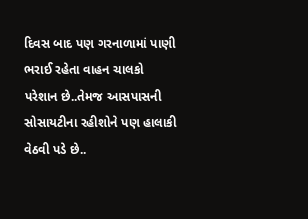દિવસ બાદ પણ ગરનાળામાં પાણી ભરાઈ રહેતા વાહન ચાલકો પરેશાન છે..તેમજ આસપાસની સોસાયટીના રહીશોને પણ હાલાકી વેઠવી પડે છે..